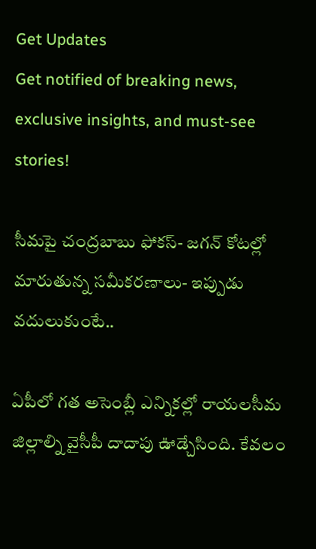Get Updates
Get notified of breaking news, exclusive insights, and must-see stories!

సీమపై చంద్రబాబు ఫోకస్- జగన్ కోటల్లో మారుతున్న సమీకరణాలు- ఇప్పుడు వదులుకుంటే..

ఏపీలో గత అసెంబ్లీ ఎన్నికల్లో రాయలసీమ జిల్లాల్ని వైసీపీ దాదాపు ఊడ్చేసింది. కేవలం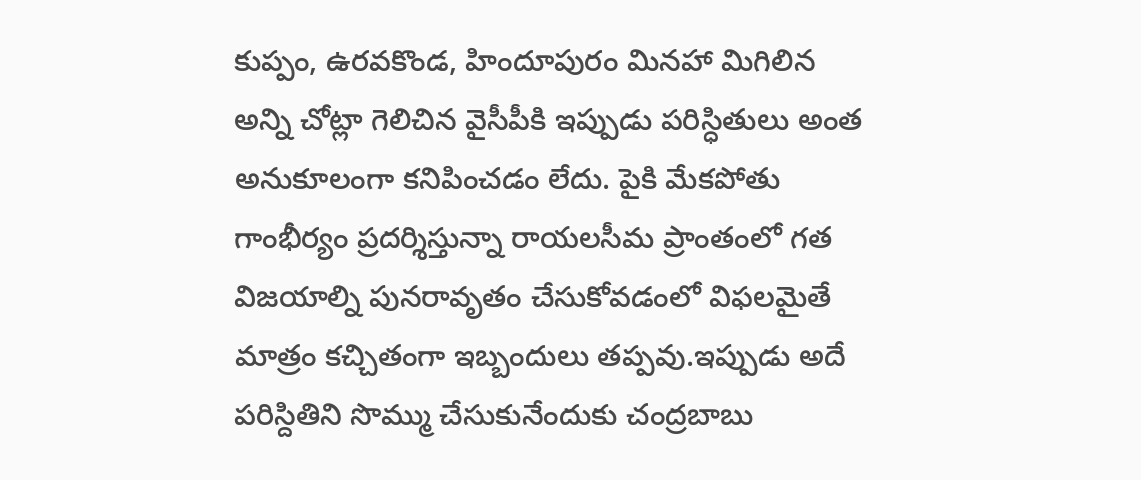కుప్పం, ఉరవకొండ, హిందూపురం మినహా మిగిలిన అన్ని చోట్లా గెలిచిన వైసీపీకి ఇప్పుడు పరిస్ధితులు అంత అనుకూలంగా కనిపించడం లేదు. పైకి మేకపోతు గాంభీర్యం ప్రదర్శిస్తున్నా రాయలసీమ ప్రాంతంలో గత విజయాల్ని పునరావృతం చేసుకోవడంలో విఫలమైతే మాత్రం కచ్చితంగా ఇబ్బందులు తప్పవు.ఇప్పుడు అదే పరిస్దితిని సొమ్ము చేసుకునేందుకు చంద్రబాబు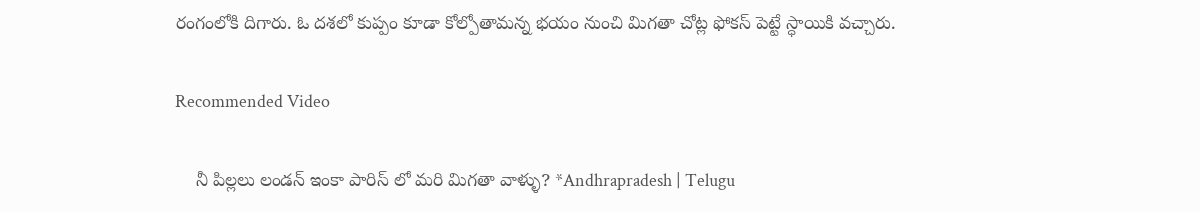రంగంలోకి దిగారు. ఓ దశలో కుప్పం కూడా కోల్పోతామన్న భయం నుంచి మిగతా చోట్ల ఫోకస్ పెట్టే స్ధాయికి వచ్చారు.

Recommended Video

    నీ పిల్లలు లండన్ ఇంకా పారిస్ లో మరి మిగతా వాళ్ళు? *Andhrapradesh | Telugu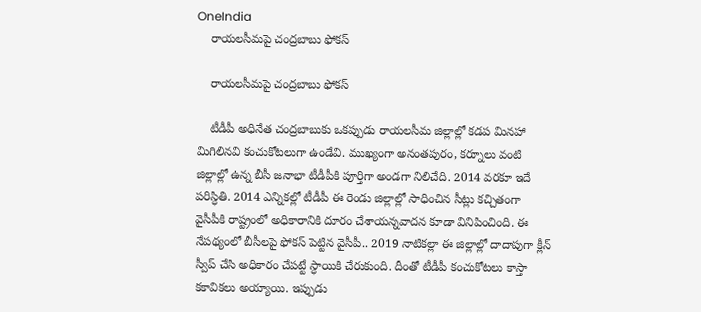OneIndia
    రాయలసీమపై చంద్రబాబు ఫోకస్

    రాయలసీమపై చంద్రబాబు ఫోకస్

    టీడీపీ అధినేత చంద్రబాబుకు ఒకప్పుడు రాయలసీమ జిల్లాల్లో కడప మినహా మిగిలినవి కంచుకోటలుగా ఉండేవి. ముఖ్యంగా అనంతపురం, కర్నూలు వంటి జిల్లాల్లో ఉన్న బీసీ జనాభా టీడీపీకి పూర్తిగా అండగా నిలిచేది. 2014 వరకూ ఇదే పరిస్ధితి. 2014 ఎన్నికల్లో టీడీపీ ఈ రెండు జిల్లాల్లో సాధించిన సీట్లు కచ్చితంగా వైసీపీకి రాష్ట్రంలో అధికారానికి దూరం చేశాయన్నవాదన కూడా వినిపించింది. ఈ నేపథ్యంలో బీసీలపై ఫోకస్ పెట్టిన వైసీపీ.. 2019 నాటికల్లా ఈ జిల్లాల్లో దాదాపుగా క్లీన్ స్వీప్ చేసి అధికారం చేపట్టే స్ధాయికి చేరుకుంది. దీంతో టీడీపీ కంచుకోటలు కాస్తా కకావికలు అయ్యాయి. ఇప్పుడు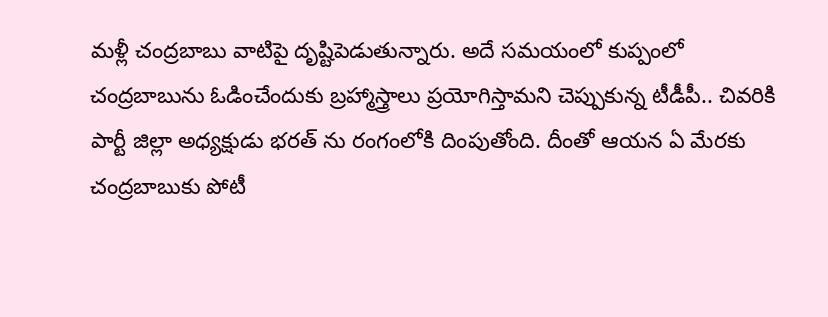మళ్లీ చంద్రబాబు వాటిపై దృష్టిపెడుతున్నారు. అదే సమయంలో కుప్పంలో చంద్రబాబును ఓడించేందుకు బ్రహ్మాస్త్రాలు ప్రయోగిస్తామని చెప్పుకున్న టీడీపీ.. చివరికి పార్టీ జిల్లా అధ్యక్షుడు భరత్ ను రంగంలోకి దింపుతోంది. దీంతో ఆయన ఏ మేరకు చంద్రబాబుకు పోటీ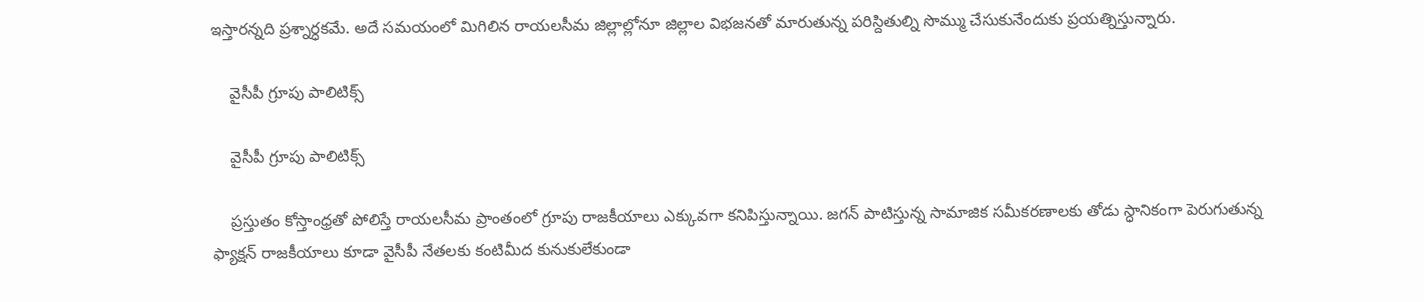ఇస్తారన్నది ప్రశ్నార్ధకమే. అదే సమయంలో మిగిలిన రాయలసీమ జిల్లాల్లోనూ జిల్లాల విభజనతో మారుతున్న పరిస్దితుల్ని సొమ్ము చేసుకునేందుకు ప్రయత్నిస్తున్నారు.

    వైసీపీ గ్రూపు పాలిటిక్స్

    వైసీపీ గ్రూపు పాలిటిక్స్

    ప్రస్తుతం కోస్తాంధ్రతో పోలిస్తే రాయలసీమ ప్రాంతంలో గ్రూపు రాజకీయాలు ఎక్కువగా కనిపిస్తున్నాయి. జగన్ పాటిస్తున్న సామాజిక సమీకరణాలకు తోడు స్ధానికంగా పెరుగుతున్న ఫ్యాక్షన్ రాజకీయాలు కూడా వైసీపీ నేతలకు కంటిమీద కునుకులేకుండా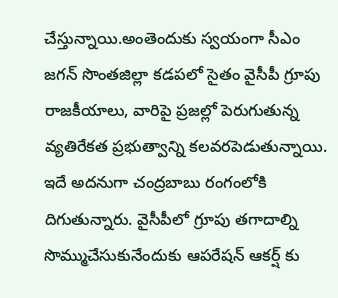చేస్తున్నాయి.అంతెందుకు స్వయంగా సీఎం జగన్ సొంతజిల్లా కడపలో సైతం వైసీపీ గ్రూపు రాజకీయాలు, వారిపై ప్రజల్లో పెరుగుతున్న వ్యతిరేకత ప్రభుత్వాన్ని కలవరపెడుతున్నాయి. ఇదే అదనుగా చంద్రబాబు రంగంలోకి దిగుతున్నారు. వైసీపీలో గ్రూపు తగాదాల్ని సొమ్ముచేసుకునేందుకు ఆపరేషన్ ఆకర్ష్ కు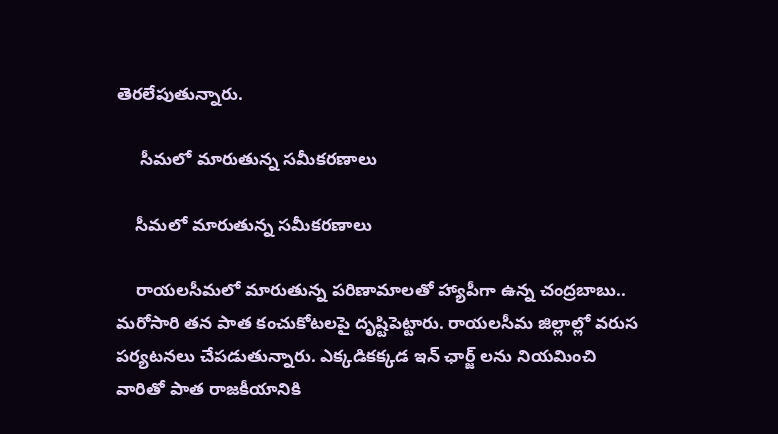తెరలేపుతున్నారు.

     సీమలో మారుతున్న సమీకరణాలు

    సీమలో మారుతున్న సమీకరణాలు

    రాయలసీమలో మారుతున్న పరిణామాలతో హ్యాపీగా ఉన్న చంద్రబాబు.. మరోసారి తన పాత కంచుకోటలపై దృష్టిపెట్టారు. రాయలసీమ జిల్లాల్లో వరుస పర్యటనలు చేపడుతున్నారు. ఎక్కడికక్కడ ఇన్ ఛార్జ్ లను నియమించి వారితో పాత రాజకీయానికి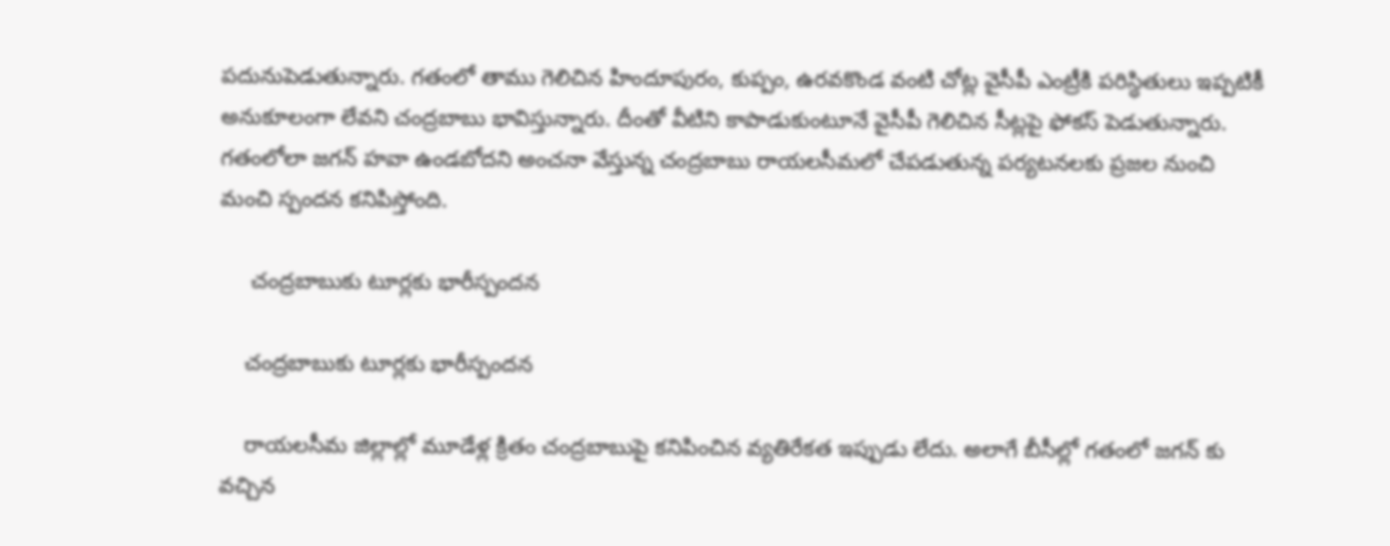పదునుపెడుతున్నారు. గతంలో తాము గెలిచిన హిందూపురం, కుప్పం, ఉరవకొండ వంటి చోట్ల వైసీపీ ఎంట్రీకి పరిస్ధితులు ఇప్పటికీ అనుకూలంగా లేవని చంద్రబాబు భావిస్తున్నారు. దీంతో వీటిని కాపాడుకుంటూనే వైసీపీ గెలిచిన సీట్లపై ఫోకస్ పెడుతున్నారు. గతంలోలా జగన్ హవా ఉండబోదని అంచనా వేస్తున్న చంద్రబాబు రాయలసీమలో చేపడుతున్న పర్యటనలకు ప్రజల నుంచి మంచి స్పందన కనిపిస్తోంది.

     చంద్రబాబుకు టూర్లకు భారీస్పందన

    చంద్రబాబుకు టూర్లకు భారీస్పందన

    రాయలసీమ జిల్లాల్లో మూడేళ్ల క్రితం చంద్రబాబుపై కనిపించిన వ్యతిరేకత ఇప్పుడు లేదు. అలాగే బీసీల్లో గతంలో జగన్ కు వచ్చిన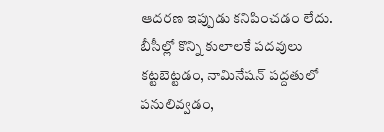ఆదరణ ఇప్పుడు కనిపించడం లేదు. బీసీల్లో కొన్ని కులాలకే పదవులు కట్టబెట్టడం, నామినేషన్ పద్దతులో పనులివ్వడం,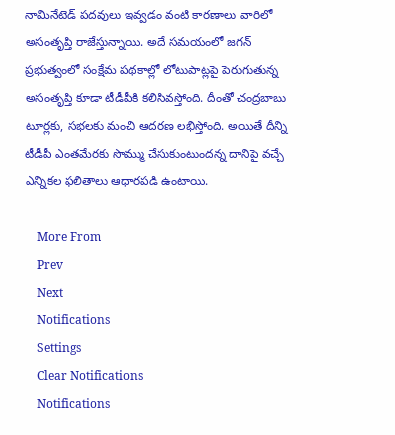నామినేటెడ్ పదవులు ఇవ్వడం వంటి కారణాలు వారిలో అసంతృప్తి రాజేస్తున్నాయి. అదే సమయంలో జగన్ ప్రభుత్వంలో సంక్షేమ పథకాల్లో లోటుపాట్లపై పెరుగుతున్న అసంతృప్తి కూడా టీడీపీకి కలిసివస్తోంది. దీంతో చంద్రబాబు టూర్లకు, సభలకు మంచి ఆదరణ లభిస్తోంది. అయితే దీన్ని టీడీపీ ఎంతమేరకు సొమ్ము చేసుకుంటుందన్న దానిపై వచ్చే ఎన్నికల ఫలితాలు ఆధారపడి ఉంటాయి.

    More From
    Prev
    Next
    Notifications
    Settings
    Clear Notifications
    Notifications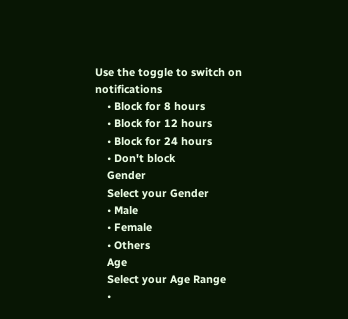Use the toggle to switch on notifications
    • Block for 8 hours
    • Block for 12 hours
    • Block for 24 hours
    • Don't block
    Gender
    Select your Gender
    • Male
    • Female
    • Others
    Age
    Select your Age Range
    •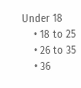Under 18
    • 18 to 25
    • 26 to 35
    • 36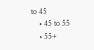to 45
    • 45 to 55
    • 55+